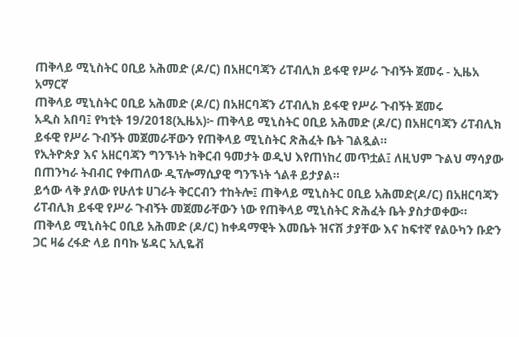ጠቅላይ ሚኒስትር ዐቢይ አሕመድ (ዶ/ር) በአዘርባጃን ሪፐብሊክ ይፋዊ የሥራ ጉብኝት ጀመሩ - ኢዜአ አማርኛ
ጠቅላይ ሚኒስትር ዐቢይ አሕመድ (ዶ/ር) በአዘርባጃን ሪፐብሊክ ይፋዊ የሥራ ጉብኝት ጀመሩ
አዲስ አበባ፤ የካቲት 19/2018(ኢዜአ)፦ ጠቅላይ ሚኒስትር ዐቢይ አሕመድ (ዶ/ር) በአዘርባጃን ሪፐብሊክ ይፋዊ የሥራ ጉብኝት መጀመራቸውን የጠቅላይ ሚኒስትር ጽሕፈት ቤት ገልጿል።
የኢትዮጵያ እና አዘርባጃን ግንኙነት ከቅርብ ዓመታት ወዲህ እየጠነከረ መጥቷል፤ ለዚህም ጉልህ ማሳያው በጠንካራ ትብብር የቀጠለው ዲፕሎማሲያዊ ግንኙነት ጎልቶ ይታያል።
ይኅው ላቅ ያለው የሁለቱ ሀገራት ቅርርብን ተከትሎ፤ ጠቅላይ ሚኒስትር ዐቢይ አሕመድ(ዶ/ር) በአዘርባጃን ሪፐብሊክ ይፋዊ የሥራ ጉብኝት መጀመራቸውን ነው የጠቅላይ ሚኒስትር ጽሕፈት ቤት ያስታወቀው።
ጠቅላይ ሚኒስትር ዐቢይ አሕመድ (ዶ/ር) ከቀዳማዊት እመቤት ዝናሽ ታያቸው እና ከፍተኛ የልዑካን ቡድን ጋር ዛሬ ረፋድ ላይ በባኩ ሄዳር አሊዬቭ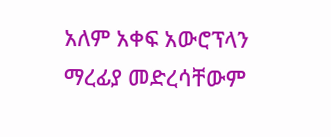አለም አቀፍ አውሮፕላን ማረፊያ መድረሳቸውም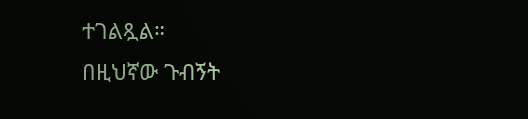ተገልጿል።
በዚህኛው ጉብኝት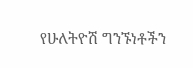የሁለትዮሽ ግንኙነቶችን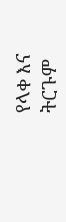የላቀ እና ትርጉም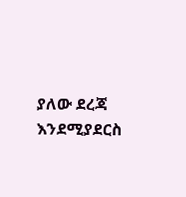ያለው ደረጃ እንደሚያደርስ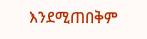እንደሚጠበቅም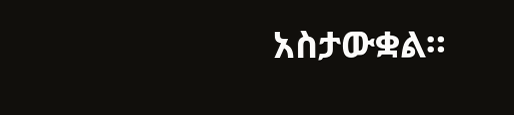አስታውቋል።